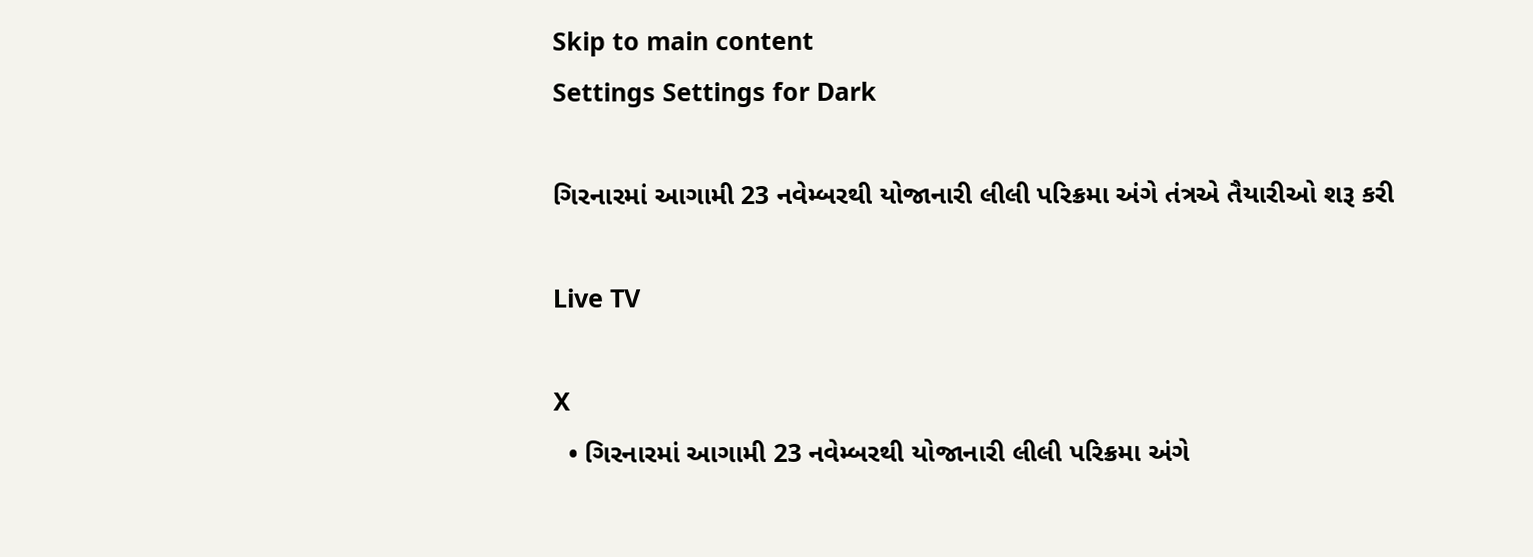Skip to main content
Settings Settings for Dark

ગિરનારમાં આગામી 23 નવેમ્બરથી યોજાનારી લીલી પરિક્રમા અંગે તંત્રએ તૈયારીઓ શરૂ કરી

Live TV

X
  • ગિરનારમાં આગામી 23 નવેમ્બરથી યોજાનારી લીલી પરિક્રમા અંગે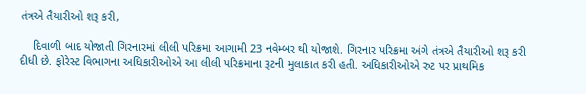તંત્રએ તૈયારીઓ શરૂ કરી,

    દિવાળી બાદ યોજાતી ગિરનારમાં લીલી પરિક્રમા આગામી 23 નવેમ્બર થી યોજાશે. ગિરનાર પરિક્રમા અંગે તંત્રએ તૈયારીઓ શરૂ કરી દીધી છે. ફોરેસ્ટ વિભાગના અધિકારીઓએ આ લીલી પરિક્રમાના રૂટની મુલાકાત કરી હતી. અધિકારીઓએ રુટ પર પ્રાથમિક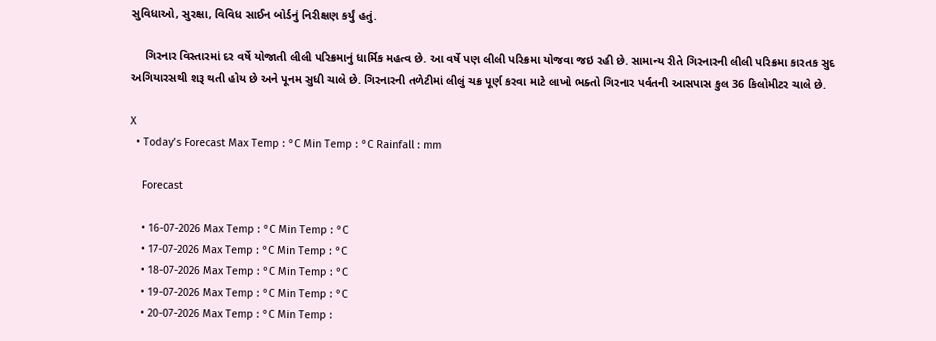સુવિધાઓ, સુરક્ષા, વિવિધ સાઈન બોર્ડનું નિરીક્ષણ કર્યું હતું.

    ગિરનાર વિસ્તારમાં દર વર્ષે યોજાતી લીલી પરિક્રમાનું ધાર્મિક મહત્વ છે. આ વર્ષે પણ લીલી પરિક્રમા યોજવા જઇ રહી છે. સામાન્ય રીતે ગિરનારની લીલી પરિક્રમા કારતક સુદ અગિયારસથી શરૂ થતી હોય છે અને પૂનમ સુધી ચાલે છે. ગિરનારની તળેટીમાં લીલું ચક્ર પૂર્ણ કરવા માટે લાખો ભક્તો ગિરનાર પર્વતની આસપાસ કુલ 36 કિલોમીટર ચાલે છે.

X
  • Today’s Forecast Max Temp : °C Min Temp : °C Rainfall : mm

    Forecast

    • 16-07-2026 Max Temp : °C Min Temp : °C
    • 17-07-2026 Max Temp : °C Min Temp : °C
    • 18-07-2026 Max Temp : °C Min Temp : °C
    • 19-07-2026 Max Temp : °C Min Temp : °C
    • 20-07-2026 Max Temp : °C Min Temp :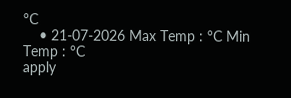°C
    • 21-07-2026 Max Temp : °C Min Temp : °C
apply